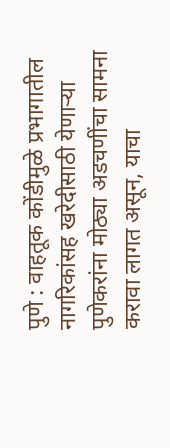पुणे : वाहतूक कोंडीमुळे प्रभागातील नागरिकांसह खरेदीसाठी येणाऱ्या पुणेकरांना मोठ्या अडचणींचा सामना करावा लागत असून, याचा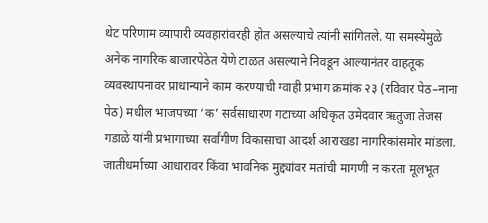थेट परिणाम व्यापारी व्यवहारांवरही होत असल्याचे त्यांनी सांगितले. या समस्येमुळे अनेक नागरिक बाजारपेठेत येणे टाळत असल्याने निवडून आल्यानंतर वाहतूक व्यवस्थापनावर प्राधान्याने काम करण्याची ग्वाही प्रभाग क्रमांक २३ (रविवार पेठ–नाना पेठ) मधील भाजपच्या ‘क’ सर्वसाधारण गटाच्या अधिकृत उमेदवार ऋतुजा तेजस गडाळे यांनी प्रभागाच्या सर्वांगीण विकासाचा आदर्श आराखडा नागरिकांसमोर मांडला. जातीधर्माच्या आधारावर किंवा भावनिक मुद्द्यांवर मतांची मागणी न करता मूलभूत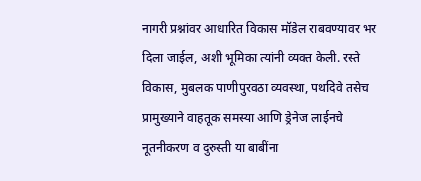नागरी प्रश्नांवर आधारित विकास मॉडेल राबवण्यावर भर दिला जाईल, अशी भूमिका त्यांनी व्यक्त केली. रस्ते विकास, मुबलक पाणीपुरवठा व्यवस्था, पथदिवे तसेच प्रामुख्याने वाहतूक समस्या आणि ड्रेनेज लाईनचे नूतनीकरण व दुरुस्ती या बाबींना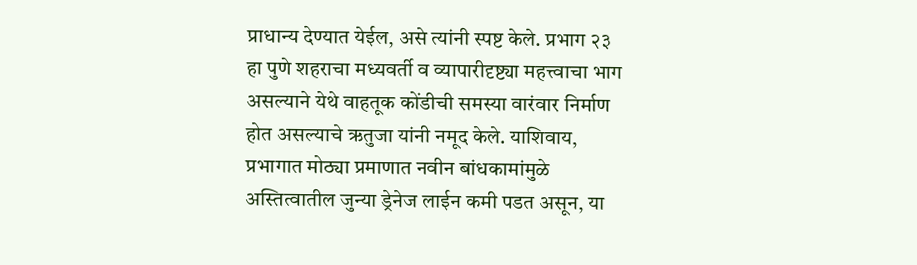प्राधान्य देण्यात येईल, असे त्यांनी स्पष्ट केले. प्रभाग २३ हा पुणे शहराचा मध्यवर्ती व व्यापारीदृष्ट्या महत्त्वाचा भाग असल्याने येथे वाहतूक कोंडीची समस्या वारंवार निर्माण होत असल्याचे ऋतुजा यांनी नमूद केले. याशिवाय, प्रभागात मोठ्या प्रमाणात नवीन बांधकामांमुळे अस्तित्वातील जुन्या ड्रेनेज लाईन कमी पडत असून, या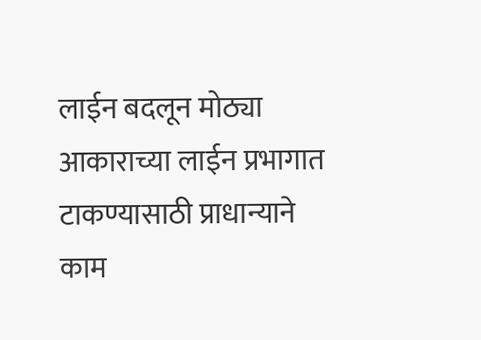लाईन बदलून मोठ्या आकाराच्या लाईन प्रभागात टाकण्यासाठी प्राधान्याने काम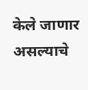केले जाणार असल्याचे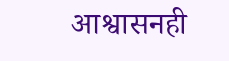आश्वासनही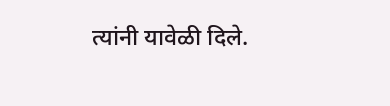त्यांनी यावेळी दिले.